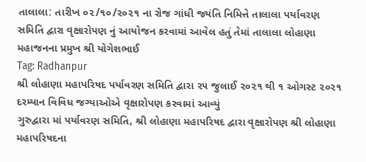તાલાલા: તારીખ ૦૨/૧૦/૨૦૨૧ ના રોજ ગાંધી જયંતિ નિમિત્તે તાલાલા પર્યાવરણ સમિતિ દ્વારા વૃક્ષારોપણ નું આયોજન કરવામાં આવેલ હતું તેમાં તાલાલા લોહાણા મહાજનના પ્રમુખ શ્રી યોગેશભાઈ
Tag: Radhanpur
શ્રી લોહાણા મહાપરિષદ પર્યાવરણ સમિતિ દ્વારા ૨૫ જુલાઈ ૨૦૨૧ થી ૧ ઓગસ્ટ ૨૦૨૧ દરમ્યાન વિવિધ જગ્યાઓએ વૃક્ષારોપણ કરવામાં આવ્યું
ગુરુદ્વારા માં પર્યાવરણ સમિતિ, શ્રી લોહાણા મહાપરિષદ દ્વારા વૃક્ષારોપણ શ્રી લોહાણા મહાપરિષદના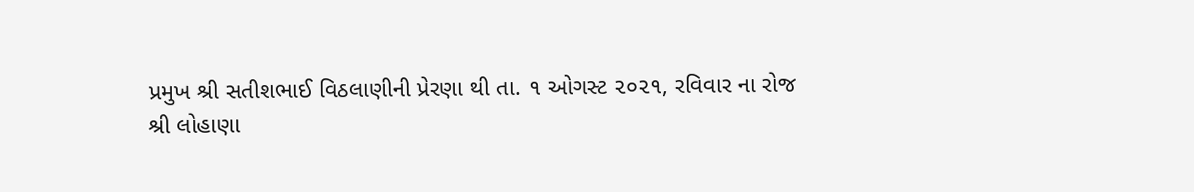પ્રમુખ શ્રી સતીશભાઈ વિઠલાણીની પ્રેરણા થી તા. ૧ ઓગસ્ટ ૨૦૨૧, રવિવાર ના રોજ
શ્રી લોહાણા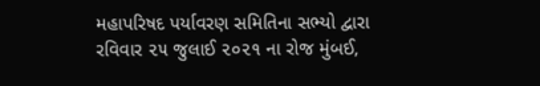મહાપરિષદ પર્યાવરણ સમિતિના સભ્યો દ્વારા રવિવાર ૨૫ જુલાઈ ૨૦૨૧ ના રોજ મુંબઈ,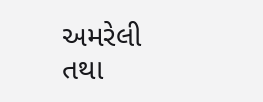અમરેલી તથા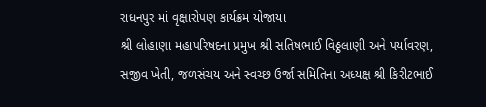રાધનપુર માં વૃક્ષારોપણ કાર્યક્રમ યોજાયા
શ્રી લોહાણા મહાપરિષદના પ્રમુખ શ્રી સતિષભાઈ વિઠ્ઠલાણી અને પર્યાવરણ, સજીવ ખેતી, જળસંચય અને સ્વચ્છ ઉર્જા સમિતિના અધ્યક્ષ શ્રી કિરીટભાઈ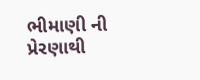ભીમાણી ની પ્રેરણાથી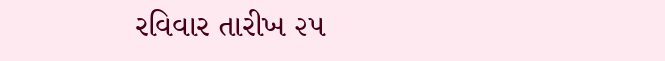રવિવાર તારીખ ૨૫